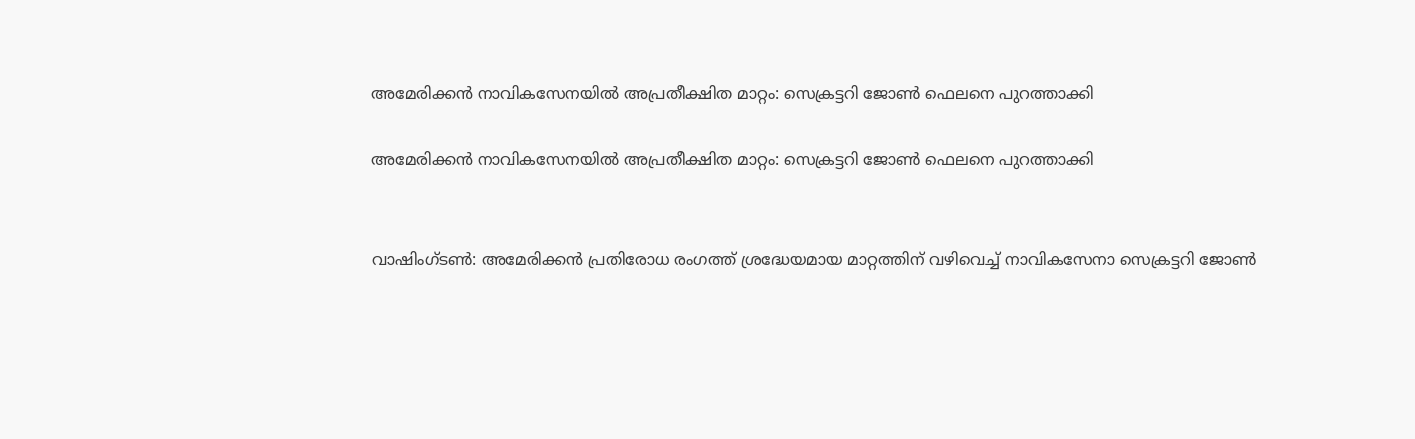അമേരിക്കന്‍ നാവികസേനയില്‍ അപ്രതീക്ഷിത മാറ്റം: സെക്രട്ടറി ജോണ്‍ ഫെലനെ പുറത്താക്കി

അമേരിക്കന്‍ നാവികസേനയില്‍ അപ്രതീക്ഷിത മാറ്റം: സെക്രട്ടറി ജോണ്‍ ഫെലനെ പുറത്താക്കി


വാഷിംഗ്ടണ്‍: അമേരിക്കന്‍ പ്രതിരോധ രംഗത്ത് ശ്രദ്ധേയമായ മാറ്റത്തിന് വഴിവെച്ച് നാവികസേനാ സെക്രട്ടറി ജോണ്‍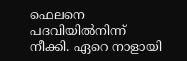ഫെലനെ പദവിയില്‍നിന്ന് നീക്കി. ഏറെ നാളായി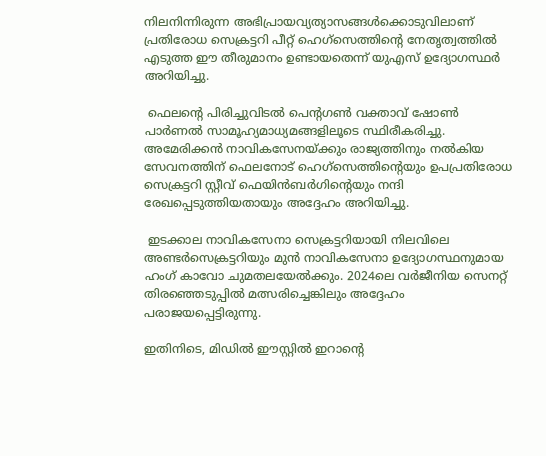നിലനിന്നിരുന്ന അഭിപ്രായവ്യത്യാസങ്ങള്‍ക്കൊടുവിലാണ് പ്രതിരോധ സെക്രട്ടറി പീറ്റ് ഹെഗ്‌സെത്തിന്റെ നേതൃത്വത്തില്‍ എടുത്ത ഈ തീരുമാനം ഉണ്ടായതെന്ന് യുഎസ് ഉദ്യോഗസ്ഥര്‍ അറിയിച്ചു.

 ഫെലന്റെ പിരിച്ചുവിടല്‍ പെന്റഗണ്‍ വക്താവ് ഷോണ്‍ പാര്‍ണല്‍ സാമൂഹ്യമാധ്യമങ്ങളിലൂടെ സ്ഥിരീകരിച്ചു. അമേരിക്കന്‍ നാവികസേനയ്ക്കും രാജ്യത്തിനും നല്‍കിയ സേവനത്തിന് ഫെലനോട് ഹെഗ്‌സെത്തിന്റെയും ഉപപ്രതിരോധ സെക്രട്ടറി സ്റ്റീവ് ഫെയിന്‍ബര്‍ഗിന്റെയും നന്ദി രേഖപ്പെടുത്തിയതായും അദ്ദേഹം അറിയിച്ചു.

 ഇടക്കാല നാവികസേനാ സെക്രട്ടറിയായി നിലവിലെ അണ്ടര്‍സെക്രട്ടറിയും മുന്‍ നാവികസേനാ ഉദ്യോഗസ്ഥനുമായ ഹംഗ് കാവോ ചുമതലയേല്‍ക്കും. 2024ലെ വര്‍ജീനിയ സെനറ്റ് തിരഞ്ഞെടുപ്പില്‍ മത്സരിച്ചെങ്കിലും അദ്ദേഹം പരാജയപ്പെട്ടിരുന്നു.

ഇതിനിടെ, മിഡില്‍ ഈസ്റ്റില്‍ ഇറാന്റെ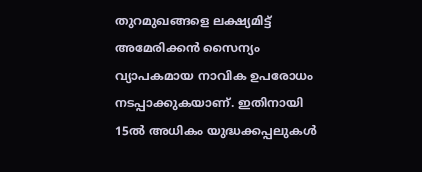തുറമുഖങ്ങളെ ലക്ഷ്യമിട്ട് അമേരിക്കന്‍ സൈന്യം വ്യാപകമായ നാവിക ഉപരോധം നടപ്പാക്കുകയാണ്. ഇതിനായി 15ല്‍ അധികം യുദ്ധക്കപ്പലുകള്‍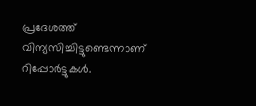പ്രദേശത്ത് വിന്യസിച്ചിട്ടുണ്ടെന്നാണ് റിപ്പോര്‍ട്ടുകള്‍.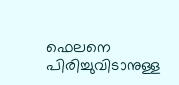ഫെലനെ പിരിച്ചുവിടാനുള്ള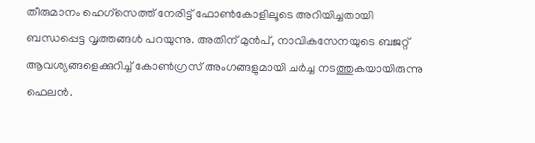തീരുമാനം ഹെഗ്‌സെത്ത് നേരിട്ട് ഫോണ്‍കോളിലൂടെ അറിയിച്ചതായി ബന്ധപ്പെട്ട വൃത്തങ്ങള്‍ പറയുന്നു. അതിന് മുന്‍പ്, നാവികസേനയുടെ ബജറ്റ് ആവശ്യങ്ങളെക്കുറിച്ച് കോണ്‍ഗ്രസ് അംഗങ്ങളുമായി ചര്‍ച്ച നടത്തുകയായിരുന്നു ഫെലന്‍.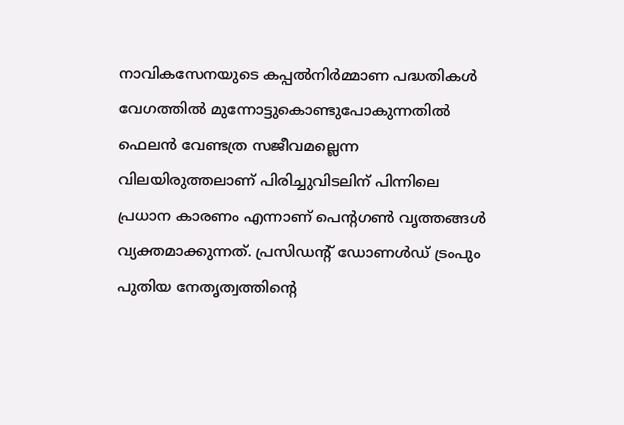നാവികസേനയുടെ കപ്പല്‍നിര്‍മ്മാണ പദ്ധതികള്‍ വേഗത്തില്‍ മുന്നോട്ടുകൊണ്ടുപോകുന്നതില്‍ ഫെലന്‍ വേണ്ടത്ര സജീവമല്ലെന്ന വിലയിരുത്തലാണ് പിരിച്ചുവിടലിന് പിന്നിലെ പ്രധാന കാരണം എന്നാണ് പെന്റഗണ്‍ വൃത്തങ്ങള്‍ വ്യക്തമാക്കുന്നത്. പ്രസിഡന്റ് ഡോണള്‍ഡ് ട്രംപും പുതിയ നേതൃത്വത്തിന്റെ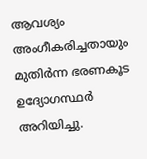ആവശ്യം അംഗീകരിച്ചതായും മുതിര്‍ന്ന ഭരണകൂട ഉദ്യോഗസ്ഥര്‍ അറിയിച്ചു.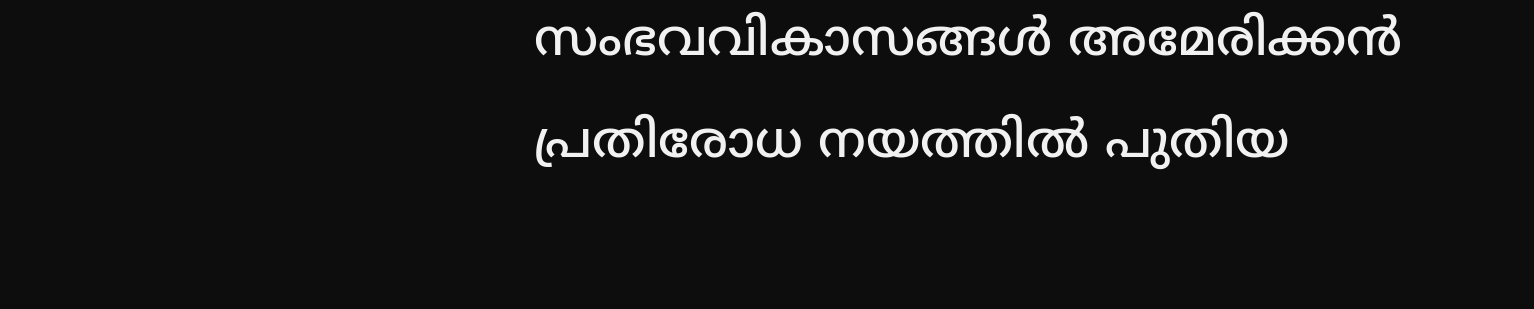സംഭവവികാസങ്ങള്‍ അമേരിക്കന്‍ പ്രതിരോധ നയത്തില്‍ പുതിയ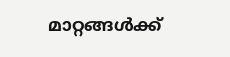മാറ്റങ്ങള്‍ക്ക്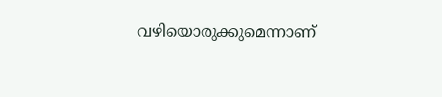വഴിയൊരുക്കുമെന്നാണ്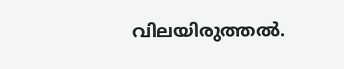വിലയിരുത്തല്‍.